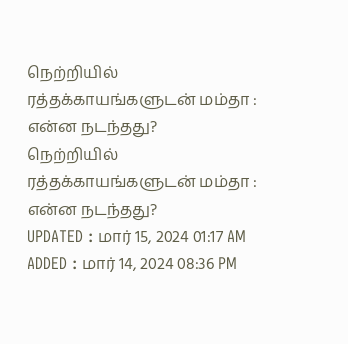நெற்றியில் ரத்தக்காயங்களுடன் மம்தா : என்ன நடந்தது?
நெற்றியில் ரத்தக்காயங்களுடன் மம்தா : என்ன நடந்தது?
UPDATED : மார் 15, 2024 01:17 AM
ADDED : மார் 14, 2024 08:36 PM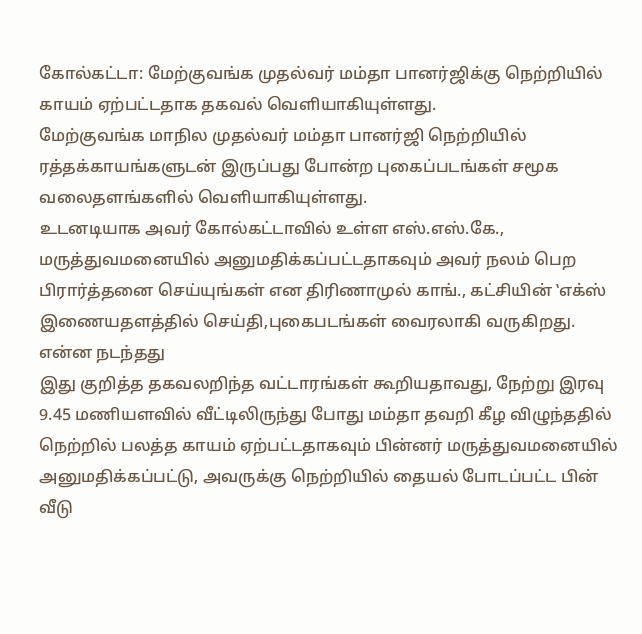கோல்கட்டா: மேற்குவங்க முதல்வர் மம்தா பானர்ஜிக்கு நெற்றியில் காயம் ஏற்பட்டதாக தகவல் வெளியாகியுள்ளது.
மேற்குவங்க மாநில முதல்வர் மம்தா பானர்ஜி நெற்றியில் ரத்தக்காயங்களுடன் இருப்பது போன்ற புகைப்படங்கள் சமூக வலைதளங்களில் வெளியாகியுள்ளது.
உடனடியாக அவர் கோல்கட்டாவில் உள்ள எஸ்.எஸ்.கே., மருத்துவமனையில் அனுமதிக்கப்பட்டதாகவும் அவர் நலம் பெற பிரார்த்தனை செய்யுங்கள் என திரிணாமுல் காங்., கட்சியின் ‛எக்ஸ் இணையதளத்தில் செய்தி,புகைபடங்கள் வைரலாகி வருகிறது.
என்ன நடந்தது
இது குறித்த தகவலறிந்த வட்டாரங்கள் கூறியதாவது, நேற்று இரவு 9.45 மணியளவில் வீட்டிலிருந்து போது மம்தா தவறி கீழ விழுந்ததில் நெற்றில் பலத்த காயம் ஏற்பட்டதாகவும் பின்னர் மருத்துவமனையில் அனுமதிக்கப்பட்டு, அவருக்கு நெற்றியில் தையல் போடப்பட்ட பின் வீடு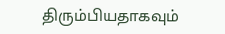திரும்பியதாகவும்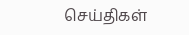செய்திகள்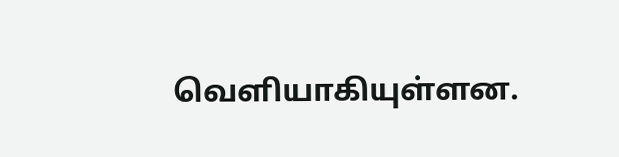வெளியாகியுள்ளன.